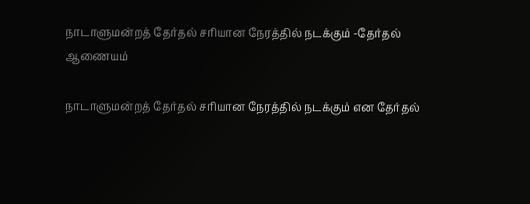நாடாளுமன்றத் தேர்தல் சரியான நேரத்தில் நடக்கும் -தேர்தல் ஆணையம்

நாடாளுமன்றத் தேர்தல் சரியான நேரத்தில் நடக்கும் என தேர்தல்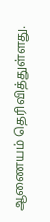ஆணையம் தெரிவித்துள்ளது.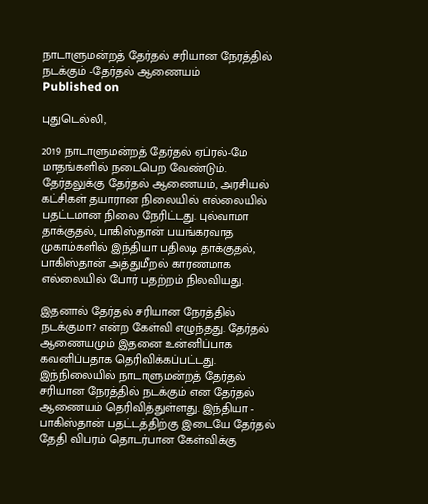நாடாளுமன்றத் தேர்தல் சரியான நேரத்தில் நடக்கும் -தேர்தல் ஆணையம்
Published on

புதுடெல்லி,

2019 நாடாளுமன்றத் தேர்தல் ஏப்ரல்-மே மாதங்களில் நடைபெற வேண்டும். தேர்தலுக்கு தேர்தல் ஆணையம், அரசியல் கட்சிகள் தயாரான நிலையில் எல்லையில் பதட்டமான நிலை நேரிட்டது. புல்வாமா தாக்குதல், பாகிஸ்தான் பயங்கரவாத முகாம்களில் இந்தியா பதிலடி தாக்குதல், பாகிஸ்தான் அத்துமீறல் காரணமாக எல்லையில் போர் பதற்றம் நிலவியது.

இதனால் தேர்தல் சரியான நேரத்தில் நடக்குமா? என்ற கேள்வி எழுந்தது. தேர்தல் ஆணையமும் இதனை உன்னிப்பாக கவனிப்பதாக தெரிவிக்கப்பட்டது. இந்நிலையில் நாடாளுமன்றத் தேர்தல் சரியான நேரத்தில் நடக்கும் என தேர்தல் ஆணையம் தெரிவித்துள்ளது. இந்தியா - பாகிஸ்தான் பதட்டத்திற்கு இடையே தேர்தல் தேதி விபரம் தொடர்பான கேள்விக்கு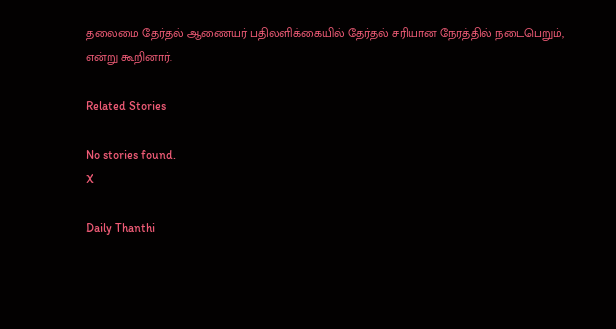தலைமை தேர்தல் ஆணையர் பதிலளிக்கையில் தேர்தல் சரியான நேரத்தில் நடைபெறும், என்று கூறினார்.

Related Stories

No stories found.
X

Daily Thanthi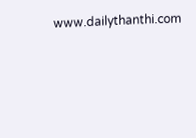www.dailythanthi.com